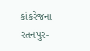કાંકરેજના રતનપુર-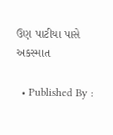ઉણ પાટીયા પાસે અકસ્માત

  • Published By :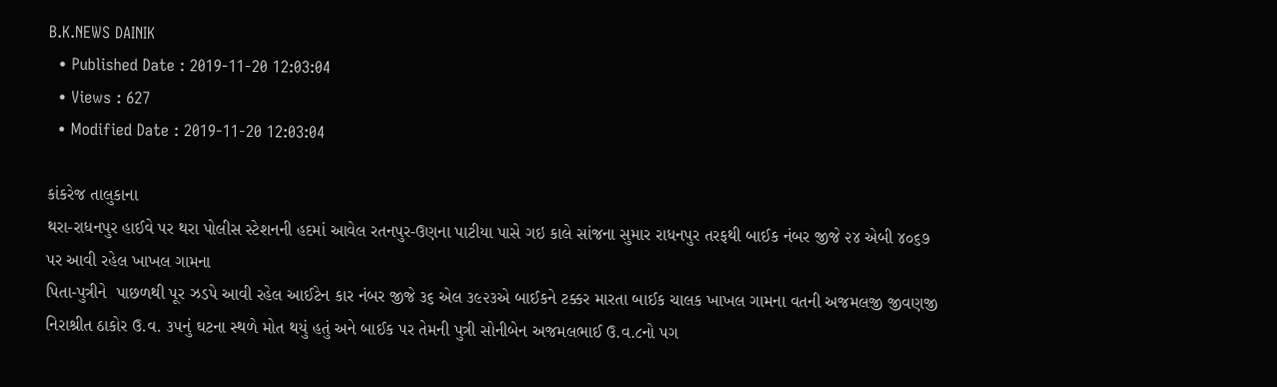B.K.NEWS DAINIK
  • Published Date : 2019-11-20 12:03:04
  • Views : 627
  • Modified Date : 2019-11-20 12:03:04

કાંકરેજ તાલુકાના
થરા-રાધનપુર હાઈવે પર થરા પોલીસ સ્ટેશનની હદમાં આવેલ રતનપુર-ઉણના પાટીયા પાસે ગઇ કાલે સાંજના સુમાર રાધનપુર તરફથી બાઈક નંબર જીજે ૨૪ એબી ૪૦૬૭ પર આવી રહેલ ખાખલ ગામના
પિતા-પુત્રીને  પાછળથી પૂર ઝડપે આવી રહેલ આઈટેન કાર નંબર જીજે ૩૬ એલ ૩૯૨૩એ બાઈકને ટક્કર મારતા બાઈક ચાલક ખાખલ ગામના વતની અજમલજી જીવણજી નિરાશ્રીત ઠાકોર ઉ.વ. ૩૫નું ઘટના સ્થળે મોત થયું હતું અને બાઈક પર તેમની પુત્રી સોનીબેન અજમલભાઈ ઉ.વ.૮નો પગ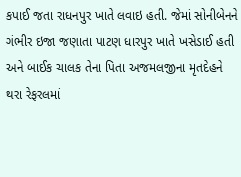કપાઈ જતા રાધનપુર ખાતે લવાઇ હતી. જેમાં સોનીબેનને ગંભીર ઇજા જણાતા પાટણ ધારપુર ખાતે ખસેડાઈ હતી અને બાઈક ચાલક તેના પિતા અજમલજીના મૃતદેહને થરા રેફરલમાં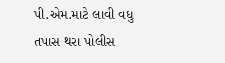પી.એમ.માટે લાવી વધુ તપાસ થરા પોલીસ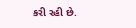કરી રહી છે.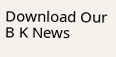Download Our B K News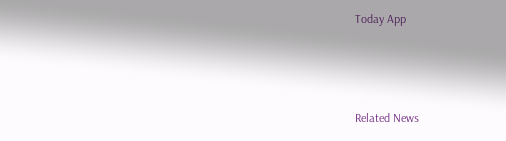Today App



Related News